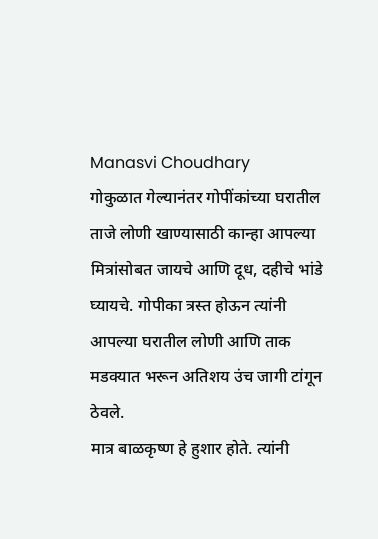Manasvi Choudhary
गोकुळात गेल्यानंतर गोपींकांच्या घरातील ताजे लोणी खाण्यासाठी कान्हा आपल्या मित्रांसोबत जायचे आणि दूध, दहीचे भांडे घ्यायचे. गोपीका त्रस्त होऊन त्यांनी आपल्या घरातील लोणी आणि ताक मडक्यात भरून अतिशय उंच जागी टांगून ठेवले.
मात्र बाळकृष्ण हे हुशार होते. त्यांनी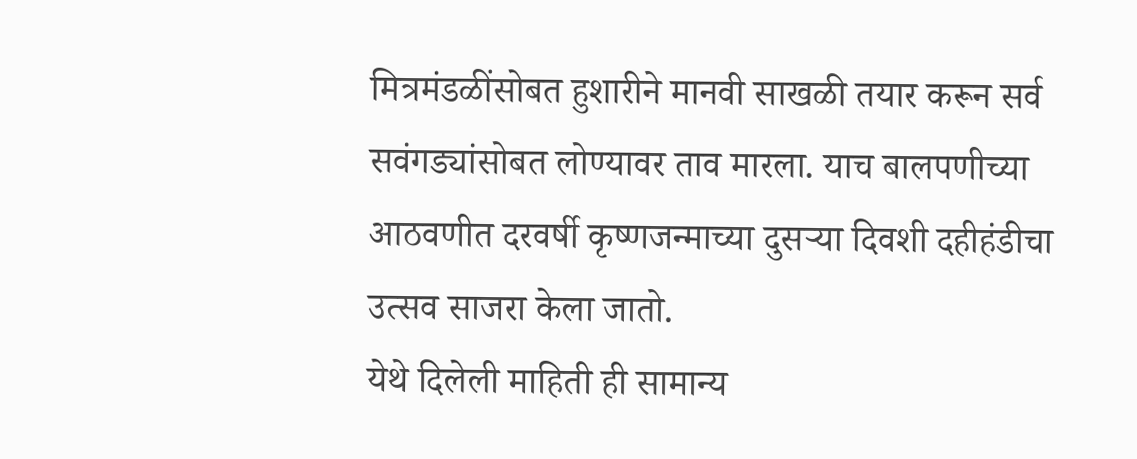मित्रमंडळींसोबत हुशारीने मानवी साखळी तयार करून सर्व सवंगड्यांसोबत लोण्यावर ताव मारला. याच बालपणीच्या आठवणीत दरवर्षी कृष्णजन्माच्या दुसऱ्या दिवशी दहीहंडीचा उत्सव साजरा केला जातो.
येथे दिलेली माहिती ही सामान्य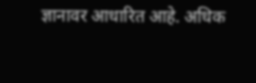ज्ञानावर आधारित आहे. अधिक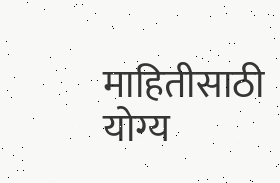माहितीसाठी योग्य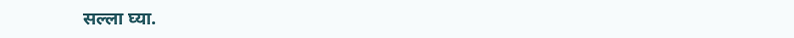सल्ला घ्या.